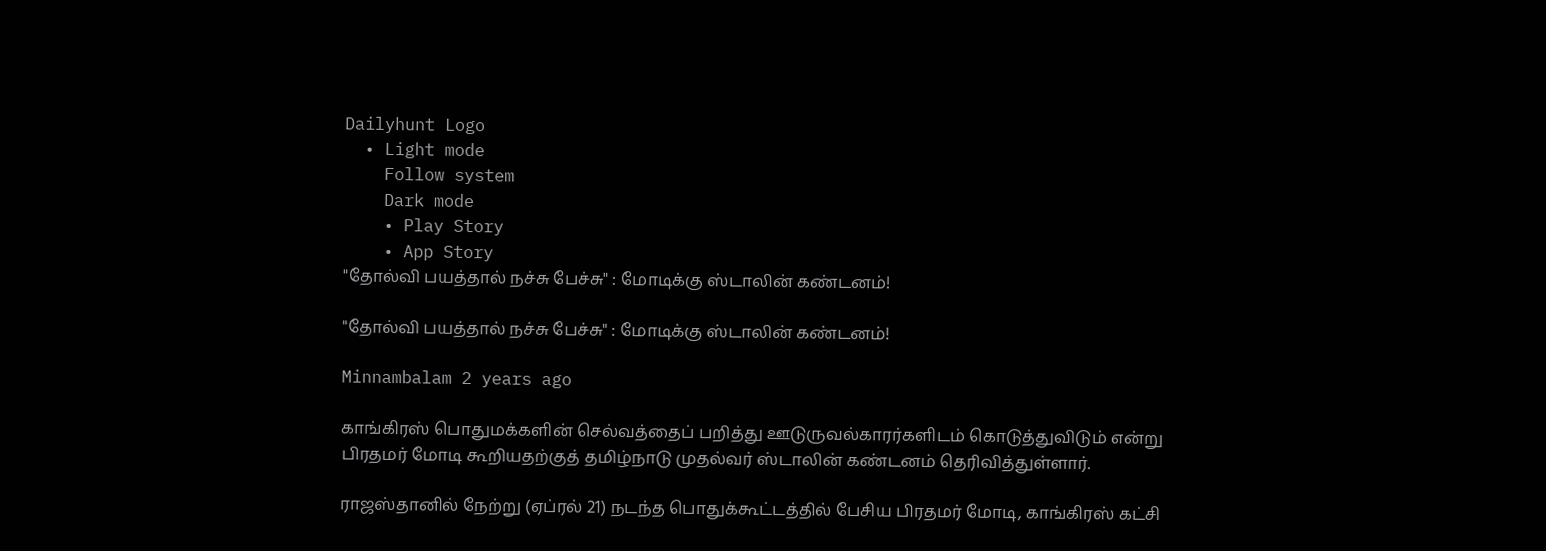Dailyhunt Logo
  • Light mode
    Follow system
    Dark mode
    • Play Story
    • App Story
"தோல்வி பயத்தால் நச்சு பேச்சு" : மோடிக்கு ஸ்டாலின் கண்டனம்!

"தோல்வி பயத்தால் நச்சு பேச்சு" : மோடிக்கு ஸ்டாலின் கண்டனம்!

Minnambalam 2 years ago

காங்கிரஸ் பொதுமக்களின் செல்வத்தைப் பறித்து ஊடுருவல்காரர்களிடம் கொடுத்துவிடும் என்று பிரதமர் மோடி கூறியதற்குத் தமிழ்நாடு முதல்வர் ஸ்டாலின் கண்டனம் தெரிவித்துள்ளார்.

ராஜஸ்தானில் நேற்று (ஏப்ரல் 21) நடந்த பொதுக்கூட்டத்தில் பேசிய பிரதமர் மோடி, காங்கிரஸ் கட்சி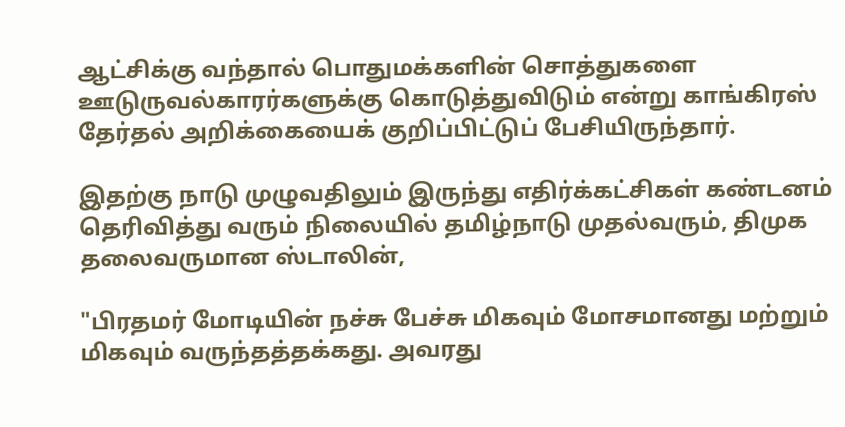ஆட்சிக்கு வந்தால் பொதுமக்களின் சொத்துகளை ஊடுருவல்காரர்களுக்கு கொடுத்துவிடும் என்று காங்கிரஸ் தேர்தல் அறிக்கையைக் குறிப்பிட்டுப் பேசியிருந்தார்.

இதற்கு நாடு முழுவதிலும் இருந்து எதிர்க்கட்சிகள் கண்டனம் தெரிவித்து வரும் நிலையில் தமிழ்நாடு முதல்வரும், திமுக தலைவருமான ஸ்டாலின்,

"பிரதமர் மோடியின் நச்சு பேச்சு மிகவும் மோசமானது மற்றும் மிகவும் வருந்தத்தக்கது. அவரது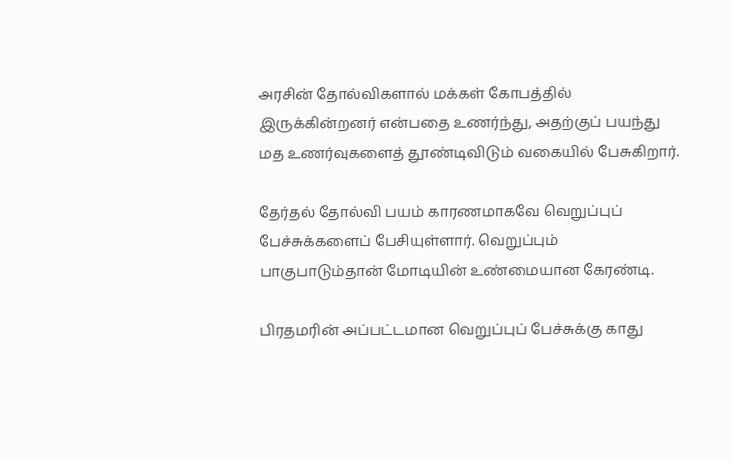அரசின் தோல்விகளால் மக்கள் கோபத்தில் இருக்கின்றனர் என்பதை உணர்ந்து, அதற்குப் பயந்து மத உணர்வுகளைத் தூண்டிவிடும் வகையில் பேசுகிறார்.

தேர்தல் தோல்வி பயம் காரணமாகவே வெறுப்புப் பேச்சுக்களைப் பேசியுள்ளார். வெறுப்பும் பாகுபாடும்தான் மோடியின் உண்மையான கேரண்டி.

பிரதமரின் அப்பட்டமான வெறுப்புப் பேச்சுக்கு காது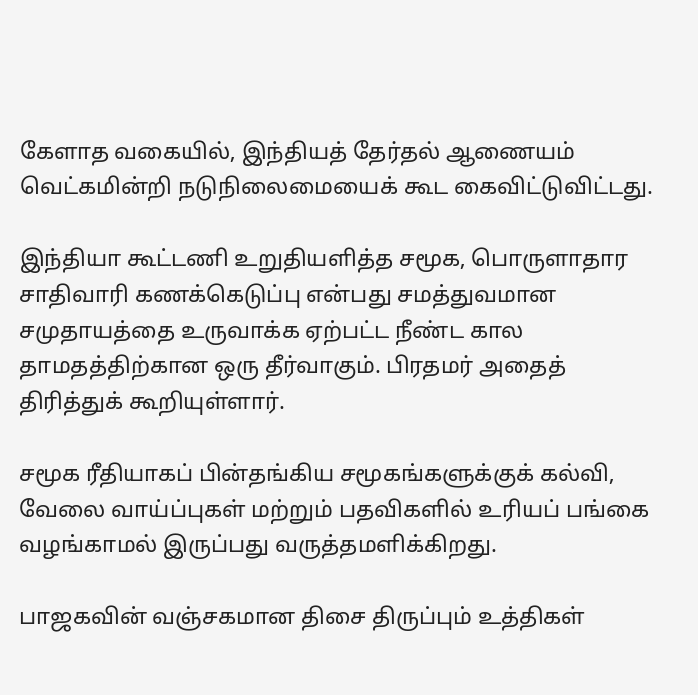கேளாத வகையில், இந்தியத் தேர்தல் ஆணையம் வெட்கமின்றி நடுநிலைமையைக் கூட கைவிட்டுவிட்டது.

இந்தியா கூட்டணி உறுதியளித்த சமூக, பொருளாதார சாதிவாரி கணக்கெடுப்பு என்பது சமத்துவமான சமுதாயத்தை உருவாக்க ஏற்பட்ட நீண்ட கால தாமதத்திற்கான ஒரு தீர்வாகும். பிரதமர் அதைத் திரித்துக் கூறியுள்ளார்.

சமூக ரீதியாகப் பின்தங்கிய சமூகங்களுக்குக் கல்வி, வேலை வாய்ப்புகள் மற்றும் பதவிகளில் உரியப் பங்கை வழங்காமல் இருப்பது வருத்தமளிக்கிறது.

பாஜகவின் வஞ்சகமான திசை திருப்பும் உத்திகள்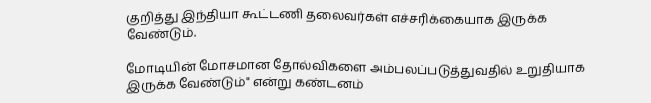குறித்து இந்தியா கூட்டணி தலைவர்கள் எச்சரிக்கையாக இருக்க வேண்டும்.

மோடியின் மோசமான தோல்விகளை அம்பலப்படுத்துவதில் உறுதியாக இருக்க வேண்டும்" என்று கண்டனம்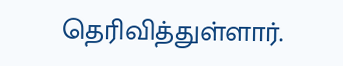தெரிவித்துள்ளார்.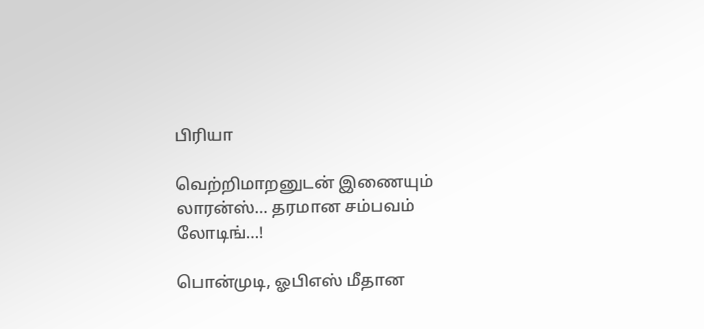பிரியா

வெற்றிமாறனுடன் இணையும் லாரன்ஸ்… தரமான சம்பவம் லோடிங்…!

பொன்முடி, ஓபிஎஸ் மீதான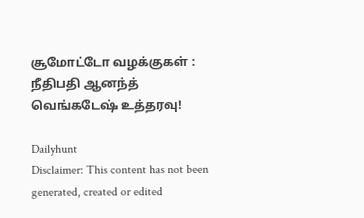சூமோட்டோ வழக்குகள் : நீதிபதி ஆனந்த் வெங்கடேஷ் உத்தரவு!

Dailyhunt
Disclaimer: This content has not been generated, created or edited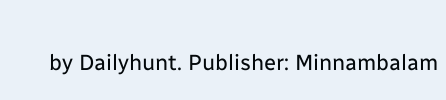by Dailyhunt. Publisher: Minnambalam